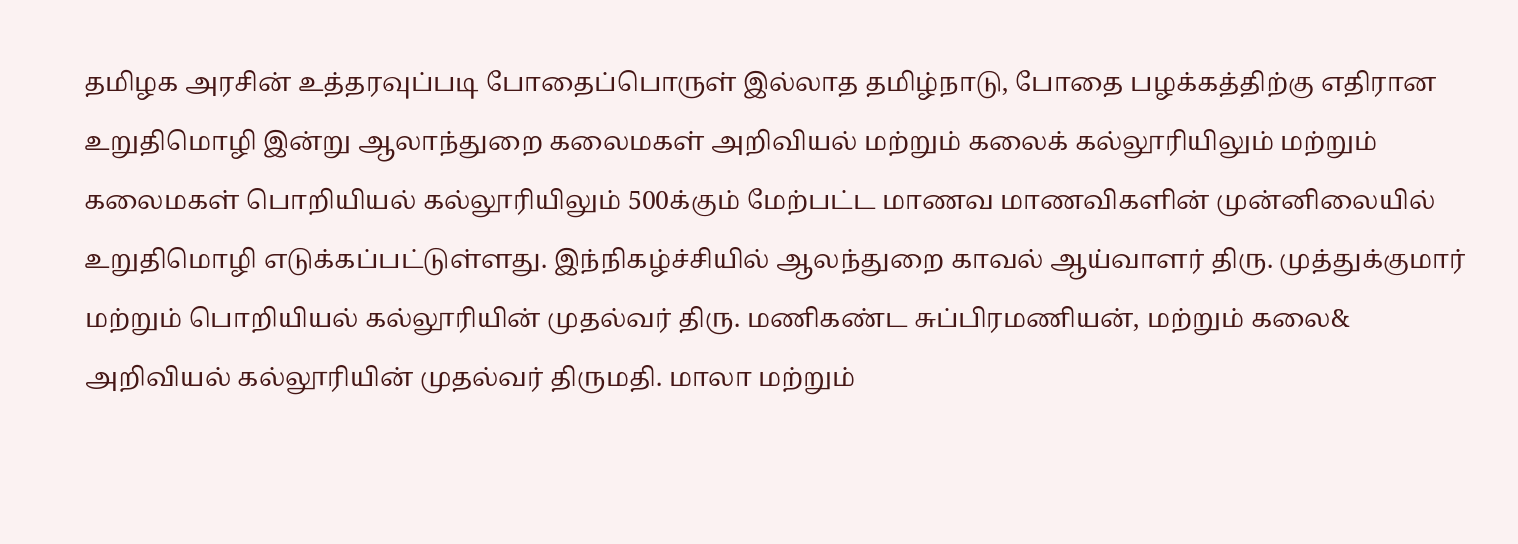தமிழக அரசின் உத்தரவுப்படி போதைப்பொருள் இல்லாத தமிழ்நாடு, போதை பழக்கத்திற்கு எதிரான உறுதிமொழி இன்று ஆலாந்துறை கலைமகள் அறிவியல் மற்றும் கலைக் கல்லூரியிலும் மற்றும் கலைமகள் பொறியியல் கல்லூரியிலும் 500க்கும் மேற்பட்ட மாணவ மாணவிகளின் முன்னிலையில் உறுதிமொழி எடுக்கப்பட்டுள்ளது. இந்நிகழ்ச்சியில் ஆலந்துறை காவல் ஆய்வாளர் திரு. முத்துக்குமார் மற்றும் பொறியியல் கல்லூரியின் முதல்வர் திரு. மணிகண்ட சுப்பிரமணியன், மற்றும் கலை& அறிவியல் கல்லூரியின் முதல்வர் திருமதி. மாலா மற்றும்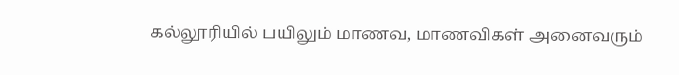கல்லூரியில் பயிலும் மாணவ, மாணவிகள் அனைவரும்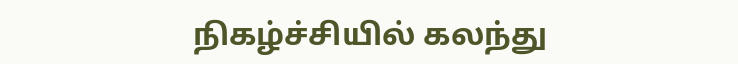நிகழ்ச்சியில் கலந்து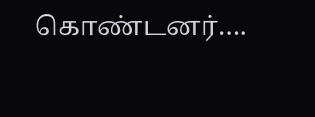கொண்டனர்….